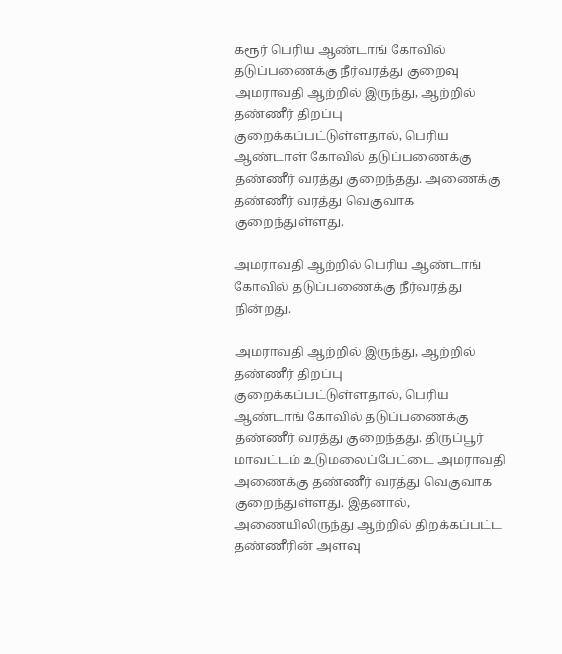கரூர் பெரிய ஆண்டாங் கோவில் தடுப்பணைக்கு நீர்வரத்து குறைவு
அமராவதி ஆற்றில் இருந்து, ஆற்றில் தண்ணீர் திறப்பு குறைக்கப்பட்டுள்ளதால், பெரிய ஆண்டாள் கோவில் தடுப்பணைக்கு தண்ணீர் வரத்து குறைந்தது. அணைக்கு தண்ணீர் வரத்து வெகுவாக குறைந்துள்ளது.

அமராவதி ஆற்றில் பெரிய ஆண்டாங் கோவில் தடுப்பணைக்கு நீர்வரத்து நின்றது.

அமராவதி ஆற்றில் இருந்து, ஆற்றில் தண்ணீர் திறப்பு குறைக்கப்பட்டுள்ளதால், பெரிய ஆண்டாங் கோவில் தடுப்பணைக்கு தண்ணீர் வரத்து குறைந்தது. திருப்பூர் மாவட்டம் உடுமலைப்பேட்டை அமராவதி அணைக்கு தண்ணீர் வரத்து வெகுவாக குறைந்துள்ளது. இதனால், அணையிலிருந்து ஆற்றில் திறக்கப்பட்ட தண்ணீரின் அளவு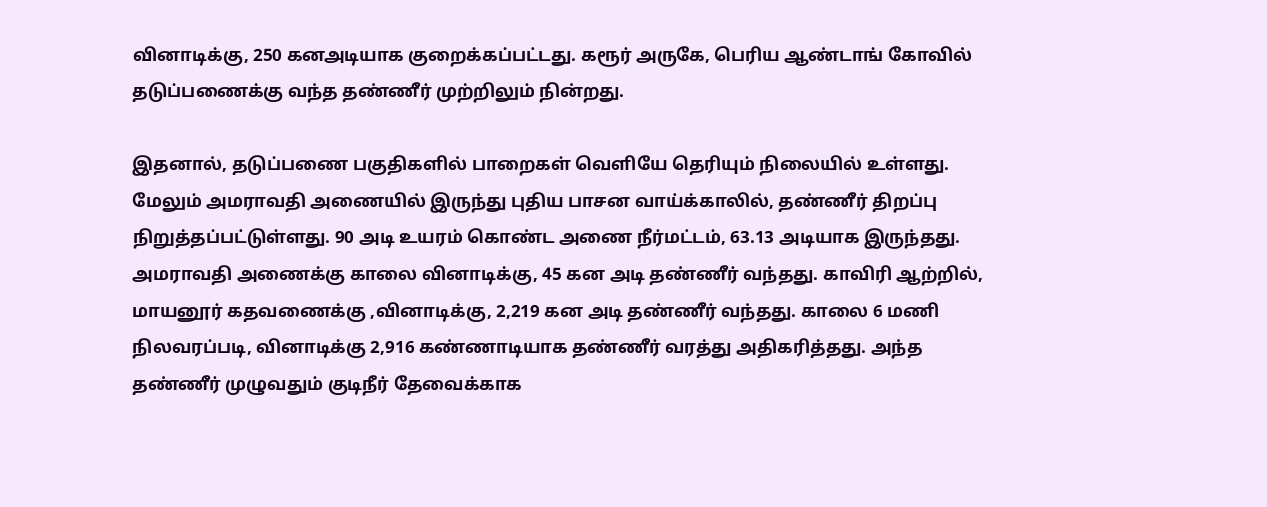வினாடிக்கு, 250 கனஅடியாக குறைக்கப்பட்டது. கரூர் அருகே, பெரிய ஆண்டாங் கோவில் தடுப்பணைக்கு வந்த தண்ணீர் முற்றிலும் நின்றது.

இதனால், தடுப்பணை பகுதிகளில் பாறைகள் வெளியே தெரியும் நிலையில் உள்ளது. மேலும் அமராவதி அணையில் இருந்து புதிய பாசன வாய்க்காலில், தண்ணீர் திறப்பு நிறுத்தப்பட்டுள்ளது. 90 அடி உயரம் கொண்ட அணை நீர்மட்டம், 63.13 அடியாக இருந்தது. அமராவதி அணைக்கு காலை வினாடிக்கு, 45 கன அடி தண்ணீர் வந்தது. காவிரி ஆற்றில், மாயனூர் கதவணைக்கு ,வினாடிக்கு, 2,219 கன அடி தண்ணீர் வந்தது. காலை 6 மணி நிலவரப்படி, வினாடிக்கு 2,916 கண்ணாடியாக தண்ணீர் வரத்து அதிகரித்தது. அந்த தண்ணீர் முழுவதும் குடிநீர் தேவைக்காக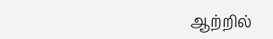ஆற்றில்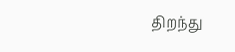திறந்து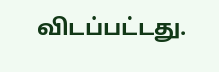விடப்பட்டது.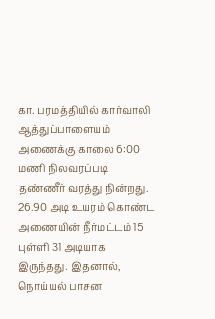கா. பரமத்தியில் கார்வாலி ஆத்துப்பாளையம் அணைக்கு காலை 6:00 மணி நிலவரப்படி தண்ணீர் வரத்து நின்றது. 26.90 அடி உயரம் கொண்ட அணையின் நீர்மட்டம் 15 புள்ளி 31 அடியாக இருந்தது. இதனால், நொய்யல் பாசன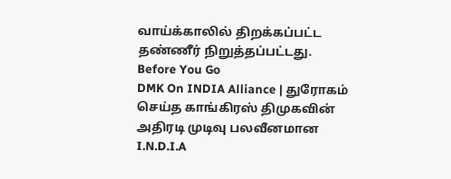வாய்க்காலில் திறக்கப்பட்ட தண்ணீர் நிறுத்தப்பட்டது.
Before You Go
DMK On INDIA Alliance | துரோகம் செய்த காங்கிரஸ் திமுகவின் அதிரடி முடிவு பலவீனமான I.N.D.I.A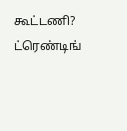கூட்டணி?
ட்ரெண்டிங்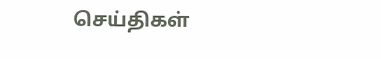செய்திகள்